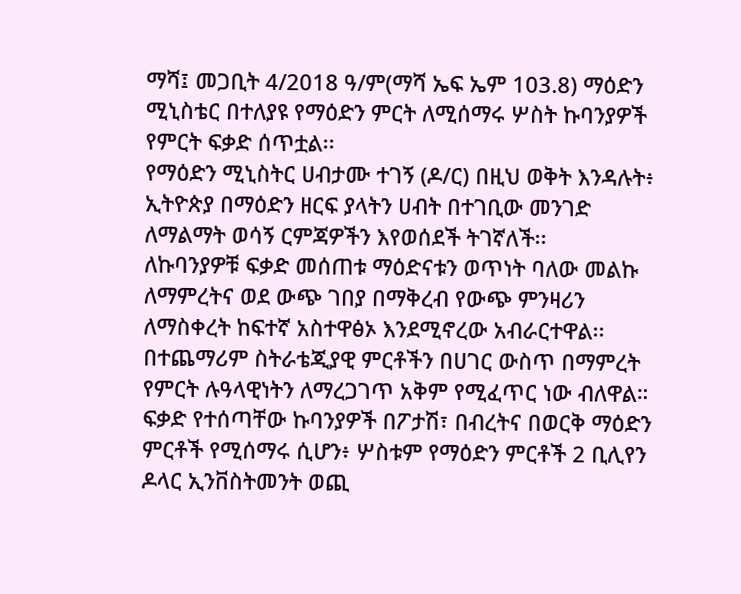ማሻ፤ መጋቢት 4/2018 ዓ/ም(ማሻ ኤፍ ኤም 103.8) ማዕድን ሚኒስቴር በተለያዩ የማዕድን ምርት ለሚሰማሩ ሦስት ኩባንያዎች የምርት ፍቃድ ሰጥቷል፡፡
የማዕድን ሚኒስትር ሀብታሙ ተገኝ (ዶ/ር) በዚህ ወቅት እንዳሉት፥ ኢትዮጵያ በማዕድን ዘርፍ ያላትን ሀብት በተገቢው መንገድ ለማልማት ወሳኝ ርምጃዎችን እየወሰደች ትገኛለች፡፡
ለኩባንያዎቹ ፍቃድ መሰጠቱ ማዕድናቱን ወጥነት ባለው መልኩ ለማምረትና ወደ ውጭ ገበያ በማቅረብ የውጭ ምንዛሪን ለማስቀረት ከፍተኛ አስተዋፅኦ እንደሚኖረው አብራርተዋል፡፡
በተጨማሪም ስትራቴጂያዊ ምርቶችን በሀገር ውስጥ በማምረት የምርት ሉዓላዊነትን ለማረጋገጥ አቅም የሚፈጥር ነው ብለዋል።
ፍቃድ የተሰጣቸው ኩባንያዎች በፖታሽ፣ በብረትና በወርቅ ማዕድን ምርቶች የሚሰማሩ ሲሆን፥ ሦስቱም የማዕድን ምርቶች 2 ቢሊየን ዶላር ኢንቨስትመንት ወጪ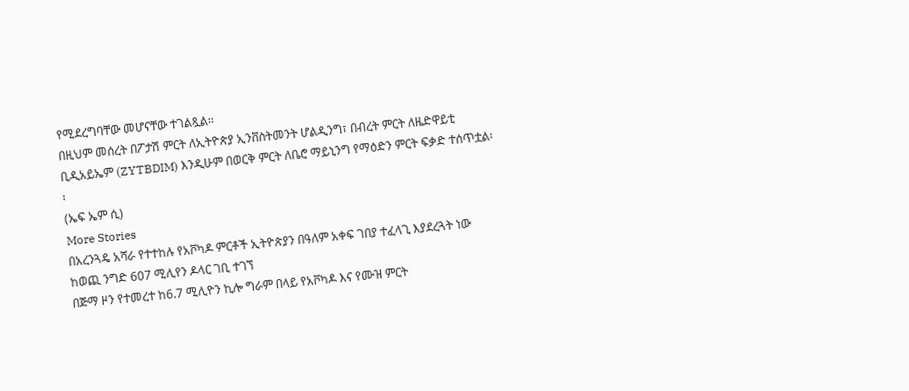የሚደረግባቸው መሆናቸው ተገልጿል፡፡
በዚህም መሰረት በፖታሽ ምርት ለኢትዮጵያ ኢንቨስትመንት ሆልዲንግ፣ በብረት ምርት ለዜድዋይቲ ቢዲአይኤም (ZYTBDIM) እንዲሁም በወርቅ ምርት ለቤሮ ማይኒንግ የማዕድን ምርት ፍቃድ ተሰጥቷል፡፡
(ኤፍ ኤም ሲ)
More Stories
በአረንጓዴ አሻራ የተተከሉ የአቮካዶ ምርቶች ኢትዮጵያን በዓለም አቀፍ ገበያ ተፈላጊ እያደረጓት ነው
ከወጪ ንግድ 607 ሚሊየን ዶላር ገቢ ተገኘ
በጅማ ዞን የተመረተ ከ6.7 ሚሊዮን ኪሎ ግራም በላይ የአቮካዶ እና የሙዝ ምርት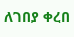ለገበያ ቀረበ